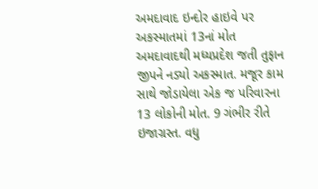અમદાવાદ ઇન્દોર હાઇવે પર અકસ્માતમાં 13નાં મોત
અમદાવાદથી મધ્યપ્રદેશ જતી તુફાન જીપને નડ્યો અકસ્માત. મજૂર કામ સાથે જોડાયેલા એક જ પરિવારના 13 લોકોની મોત. 9 ગંભીર રીતે ઇજાગ્રસ્ત. વધુ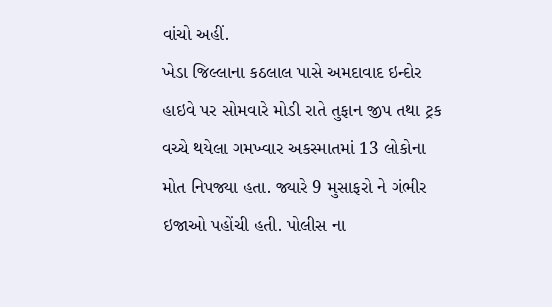વાંચો અહીં.
ખેડા જિલ્લાના કઠલાલ પાસે અમદાવાદ ઇન્દોર હાઇવે પર સોમવારે મોડી રાતે તુફાન જીપ તથા ટ્રક વચ્ચે થયેલા ગમખ્વાર અકસ્માતમાં 13 લોકોના મોત નિપજ્યા હતા. જ્યારે 9 મુસાફરો ને ગંભીર ઇજાઓ પહોંચી હતી. પોલીસ ના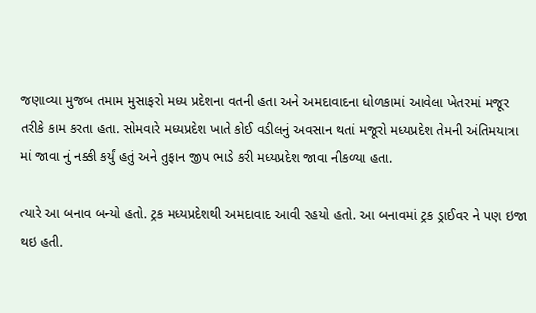જણાવ્યા મુજબ તમામ મુસાફરો મધ્ય પ્રદેશના વતની હતા અને અમદાવાદના ધોળકામાં આવેલા ખેતરમાં મજૂર તરીકે કામ કરતા હતા. સોમવારે મધ્યપ્રદેશ ખાતે કોઈ વડીલનું અવસાન થતાં મજૂરો મધ્યપ્રદેશ તેમની અંતિમયાત્રા માં જાવા નું નક્કી કર્યું હતું અને તુફાન જીપ ભાડે કરી મધ્યપ્રદેશ જાવા નીકળ્યા હતા.

ત્યારે આ બનાવ બન્યો હતો. ટ્રક મધ્યપ્રદેશથી અમદાવાદ આવી રહયો હતો. આ બનાવમાં ટ્રક ડ્રાઈવર ને પણ ઇજા થઇ હતી.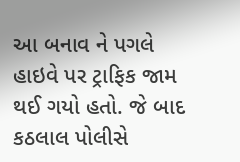આ બનાવ ને પગલે હાઇવે પર ટ્રાફિક જામ થઈ ગયો હતો. જે બાદ કઠલાલ પોલીસે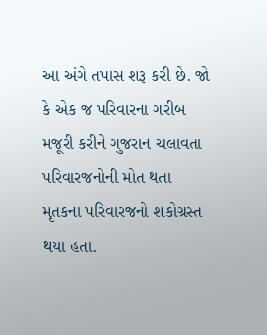આ અંગે તપાસ શરૂ કરી છે. જો કે એક જ પરિવારના ગરીબ મજૂરી કરીને ગુજરાન ચલાવતા પરિવારજનોની મોત થતા મૃતકના પરિવારજનો શકોગ્રસ્ત થયા હતા.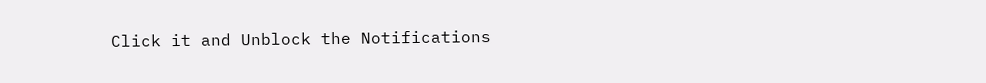Click it and Unblock the Notifications